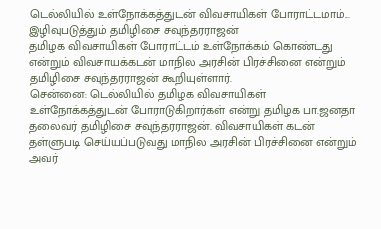டெல்லியில் உள்நோக்கத்துடன் விவசாயிகள் போராட்டமாம்... இழிவுபடுத்தும் தமிழிசை சவுந்தரராஜன்
தமிழக விவசாயிகள் போராட்டம் உள்நோக்கம் கொண்டது என்றும் விவசாயக்கடன் மாநில அரசின் பிரச்சினை என்றும் தமிழிசை சவுந்தரராஜன் கூறியுள்ளார்.
சென்னை: டெல்லியில் தமிழக விவசாயிகள் உள்நோக்கத்துடன் போராடுகிறார்கள் என்று தமிழக பா.ஜனதா தலைவர் தமிழிசை சவுந்தரராஜன். விவசாயிகள் கடன் தள்ளுபடி செய்யப்படுவது மாநில அரசின் பிரச்சினை என்றும் அவர்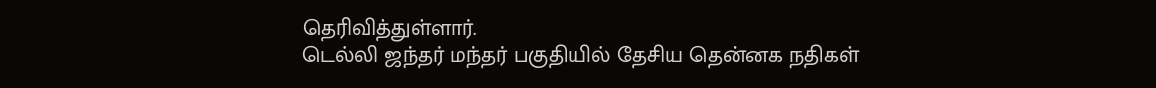தெரிவித்துள்ளார்.
டெல்லி ஜந்தர் மந்தர் பகுதியில் தேசிய தென்னக நதிகள்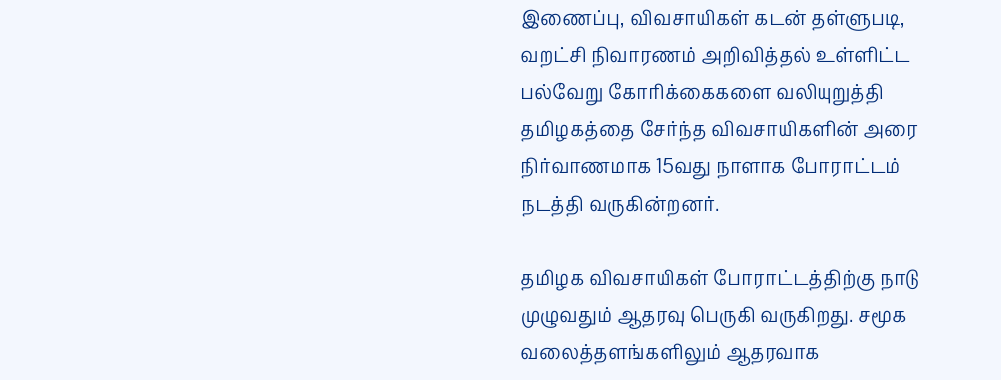இணைப்பு, விவசாயிகள் கடன் தள்ளுபடி, வறட்சி நிவாரணம் அறிவித்தல் உள்ளிட்ட பல்வேறு கோரிக்கைகளை வலியுறுத்தி தமிழகத்தை சேர்ந்த விவசாயிகளின் அரை நிர்வாணமாக 15வது நாளாக போராட்டம் நடத்தி வருகின்றனர்.

தமிழக விவசாயிகள் போராட்டத்திற்கு நாடு முழுவதும் ஆதரவு பெருகி வருகிறது. சமூக வலைத்தளங்களிலும் ஆதரவாக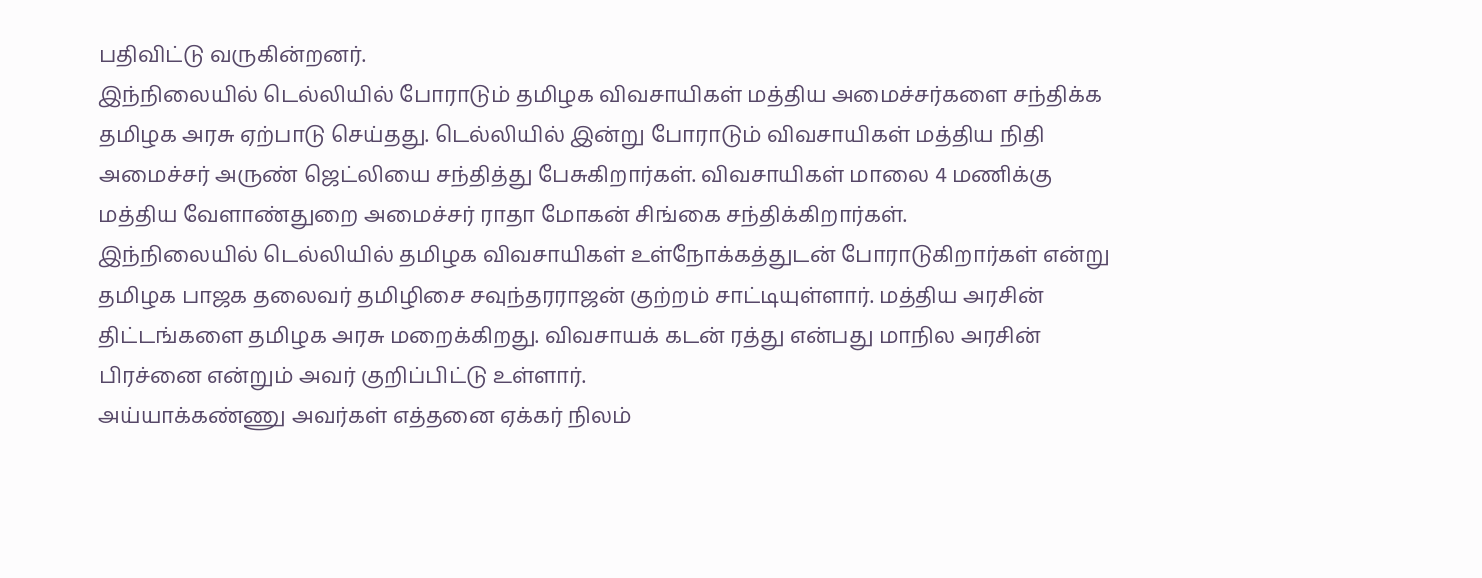பதிவிட்டு வருகின்றனர்.
இந்நிலையில் டெல்லியில் போராடும் தமிழக விவசாயிகள் மத்திய அமைச்சர்களை சந்திக்க தமிழக அரசு ஏற்பாடு செய்தது. டெல்லியில் இன்று போராடும் விவசாயிகள் மத்திய நிதி அமைச்சர் அருண் ஜெட்லியை சந்தித்து பேசுகிறார்கள். விவசாயிகள் மாலை 4 மணிக்கு மத்திய வேளாண்துறை அமைச்சர் ராதா மோகன் சிங்கை சந்திக்கிறார்கள்.
இந்நிலையில் டெல்லியில் தமிழக விவசாயிகள் உள்நோக்கத்துடன் போராடுகிறார்கள் என்று தமிழக பாஜக தலைவர் தமிழிசை சவுந்தரராஜன் குற்றம் சாட்டியுள்ளார். மத்திய அரசின் திட்டங்களை தமிழக அரசு மறைக்கிறது. விவசாயக் கடன் ரத்து என்பது மாநில அரசின் பிரச்னை என்றும் அவர் குறிப்பிட்டு உள்ளார்.
அய்யாக்கண்ணு அவர்கள் எத்தனை ஏக்கர் நிலம்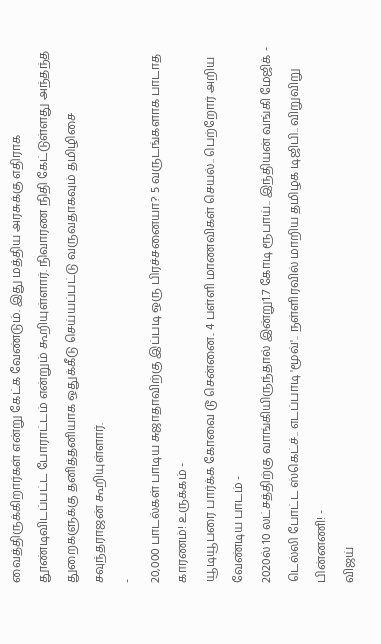வைத்திருக்கிறார்கள் என்று கேட்க வேண்டும். இது மத்திய அரசுக்கு எதிராக தூண்டிவிடப்பட்ட போராட்டம் என்றும் கூறியுள்ளார். நிவாரண நிதி கேட்டுள்ளது அந்தந்த துறைகளுக்கு தனித்தனியாக ஒதுக்கீடு செய்யப்பட்டு வருவதாகவும் தமிழிசை சவுந்தராஜன் கூறியுள்ளார்.
-
20,000 பாடல்கள் பாடிய சுஜாதாவிற்கு இப்படி ஒரு பிரச்சனையா? 5 வருடங்களாக பாடாத காரணம்! உருக்கம் -
யூடியூபரை பார்க்க கோவை டூ சென்னை.. 4 பள்ளி மாணவிகள் செயல்.. பெற்றோர் அறிய வேண்டிய பாடம் -
2020ல் 10 லட்சத்திற்கு வாங்கியிருந்தால் இன்று1.7 கோடி ரூபாய்.. இந்தியன் வங்கி மேஜிக் -
டெல்லி போட்ட ஸ்கெட்ச்.. எடப்பாடி 'மூவ்'.. நள்ளிரவில் மாறிய தமிழக டிஜிபி.. விறுவிறு பின்னணி! -
விஜய்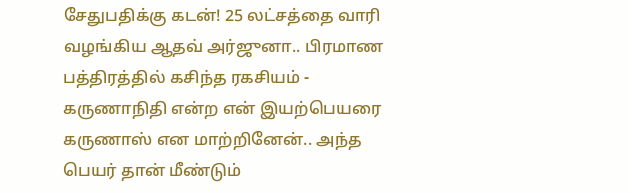சேதுபதிக்கு கடன்! 25 லட்சத்தை வாரி வழங்கிய ஆதவ் அர்ஜுனா.. பிரமாண பத்திரத்தில் கசிந்த ரகசியம் -
கருணாநிதி என்ற என் இயற்பெயரை கருணாஸ் என மாற்றினேன்.. அந்த பெயர் தான் மீண்டும்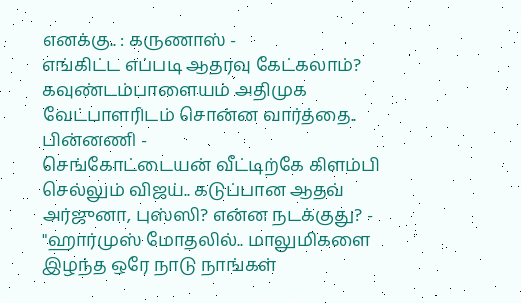எனக்கு.. : கருணாஸ் -
எங்கிட்ட எப்படி ஆதரவு கேட்கலாம்? கவுண்டம்பாளையம் அதிமுக வேட்பாளரிடம் சொன்ன வார்த்தை.. பின்னணி -
செங்கோட்டையன் வீட்டிற்கே கிளம்பி செல்லும் விஜய்.. கடுப்பான ஆதவ் அர்ஜுனா, புஸ்ஸி? என்ன நடக்குது? -
"ஹார்முஸ் மோதலில்.. மாலுமிகளை இழந்த ஒரே நாடு நாங்கள்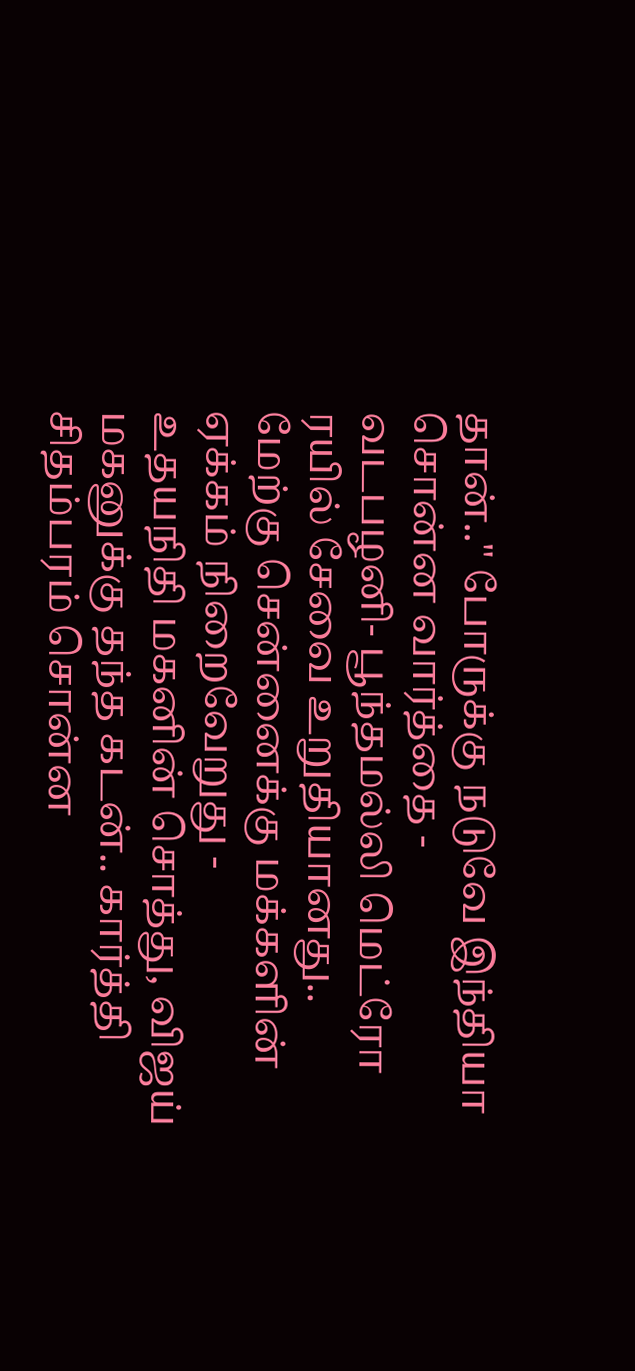தான்.." போருக்கு நடுவே இந்தியா சொன்ன வார்த்தை -
வடபழனி- பூந்தமல்லி மெட்ரோ ரயில் சேவை உறுதியானது.. மேற்கு சென்னைக்கு மக்களின் ஏக்கம் நிறைவேறுது -
உதயநிதி மகனின் சொத்து, விஜய் மகனுக்கு தந்த கடன்.. கார்த்தி சிதம்பரம் சொன்ன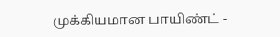முக்கியமான பாயிண்ட் -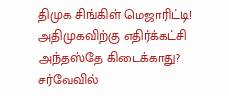திமுக சிங்கிள் மெஜாரிட்டி! அதிமுகவிற்கு எதிர்க்கட்சி அந்தஸ்தே கிடைக்காது? சர்வேவில்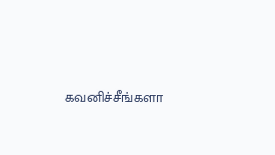கவனிச்சீங்களா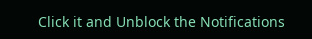Click it and Unblock the Notifications